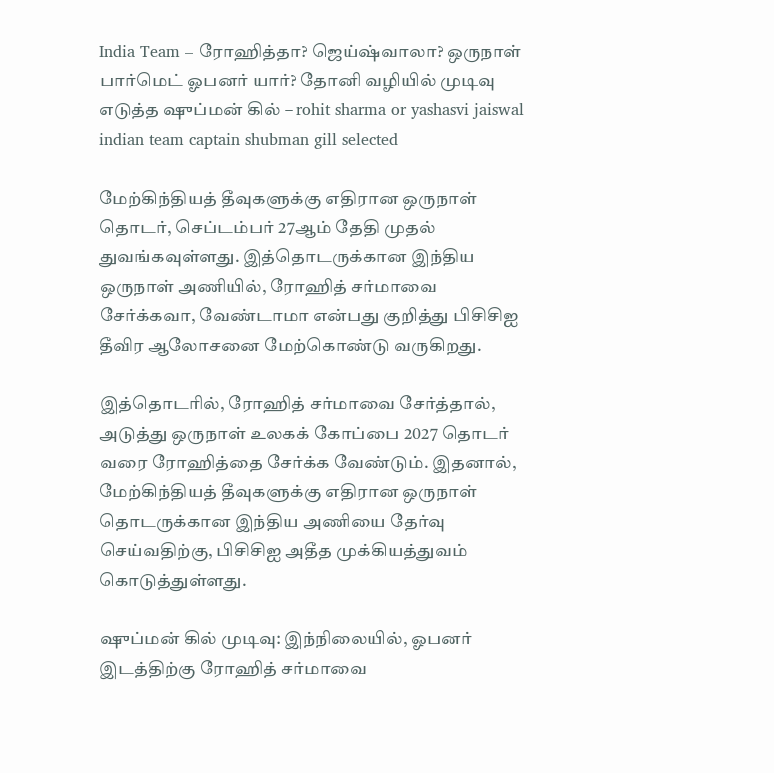India Team – ரோஹித்தா? ஜெய்ஷ்வாலா? ஒருநாள் பார்மெட் ஓபனர் யார்? தோனி வழியில் முடிவு எடுத்த ஷுப்மன் கில் – rohit sharma or yashasvi jaiswal indian team captain shubman gill selected

மேற்கிந்தியத் தீவுகளுக்கு எதிரான ஒருநாள் தொடர், செப்டம்பர் 27ஆம் தேதி முதல் துவங்கவுள்ளது. இத்தொடருக்கான இந்திய ஒருநாள் அணியில், ரோஹித் சர்மாவை சேர்க்கவா, வேண்டாமா என்பது குறித்து பிசிசிஐ தீவிர ஆலோசனை மேற்கொண்டு வருகிறது.

இத்தொடரில், ரோஹித் சர்மாவை சேர்த்தால், அடுத்து ஒருநாள் உலகக் கோப்பை 2027 தொடர் வரை ரோஹித்தை சேர்க்க வேண்டும். இதனால், மேற்கிந்தியத் தீவுகளுக்கு எதிரான ஒருநாள் தொடருக்கான இந்திய அணியை தேர்வு செய்வதிற்கு, பிசிசிஐ அதீத முக்கியத்துவம் கொடுத்துள்ளது.

ஷுப்மன் கில் முடிவு: இந்நிலையில், ஓபனர் இடத்திற்கு ரோஹித் சர்மாவை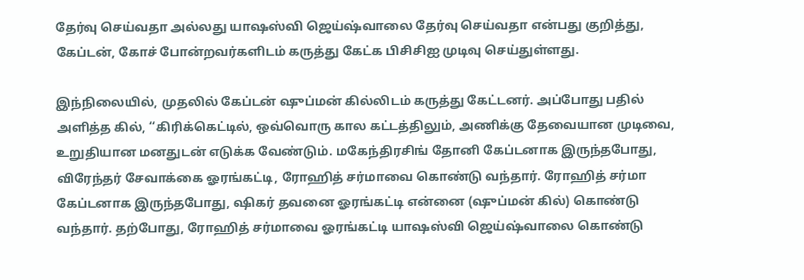தேர்வு செய்வதா அல்லது யாஷஸ்வி ஜெய்ஷ்வாலை தேர்வு செய்வதா என்பது குறித்து, கேப்டன், கோச் போன்றவர்களிடம் கருத்து கேட்க பிசிசிஐ முடிவு செய்துள்ளது.

இந்நிலையில், முதலில் கேப்டன் ஷுப்மன் கில்லிடம் கருத்து கேட்டனர். அப்போது பதில் அளித்த கில், ‘‘கிரிக்கெட்டில், ஒவ்வொரு கால கட்டத்திலும், அணிக்கு தேவையான முடிவை, உறுதியான மனதுடன் எடுக்க வேண்டும். மகேந்திரசிங் தோனி கேப்டனாக இருந்தபோது, விரேந்தர் சேவாக்கை ஓரங்கட்டி, ரோஹித் சர்மாவை கொண்டு வந்தார். ரோஹித் சர்மா கேப்டனாக இருந்தபோது, ஷிகர் தவனை ஓரங்கட்டி என்னை (ஷுப்மன் கில்) கொண்டு வந்தார். தற்போது, ரோஹித் சர்மாவை ஓரங்கட்டி யாஷஸ்வி ஜெய்ஷ்வாலை கொண்டு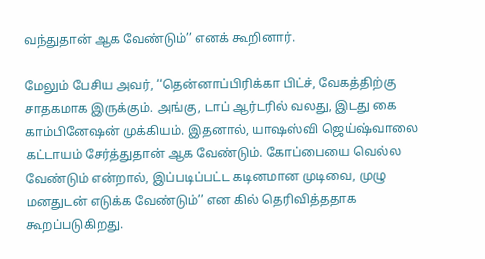வந்துதான் ஆக வேண்டும்’’ எனக் கூறினார்.

மேலும் பேசிய அவர், ‘‘தென்னாப்பிரிக்கா பிட்ச், வேகத்திற்கு சாதகமாக இருக்கும். அங்கு, டாப் ஆர்டரில் வலது, இடது கை காம்பினேஷன் முக்கியம். இதனால், யாஷஸ்வி ஜெய்ஷ்வாலை கட்டாயம் சேர்த்துதான் ஆக வேண்டும். கோப்பையை வெல்ல வேண்டும் என்றால், இப்படிப்பட்ட கடினமான முடிவை, முழு மனதுடன் எடுக்க வேண்டும்’’ என கில் தெரிவித்ததாக கூறப்படுகிறது.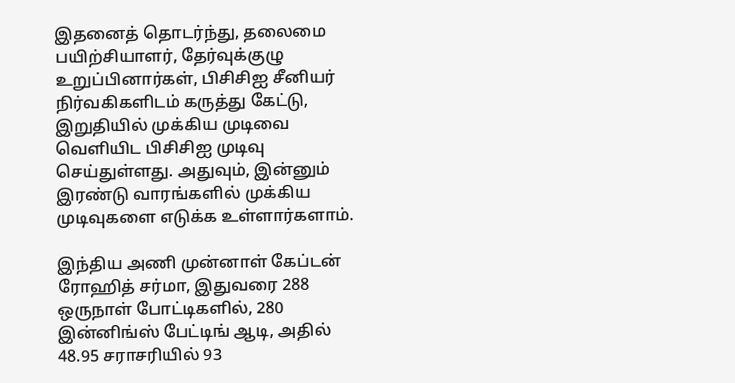இதனைத் தொடர்ந்து, தலைமை பயிற்சியாளர், தேர்வுக்குழு உறுப்பினார்கள், பிசிசிஐ சீனியர் நிர்வகிகளிடம் கருத்து கேட்டு, இறுதியில் முக்கிய முடிவை வெளியிட பிசிசிஐ முடிவு செய்துள்ளது. அதுவும், இன்னும் இரண்டு வாரங்களில் முக்கிய முடிவுகளை எடுக்க உள்ளார்களாம்.

இந்திய அணி முன்னாள் கேப்டன் ரோஹித் சர்மா, இதுவரை 288 ஒருநாள் போட்டிகளில், 280 இன்னிங்ஸ் பேட்டிங் ஆடி, அதில் 48.95 சராசரியில் 93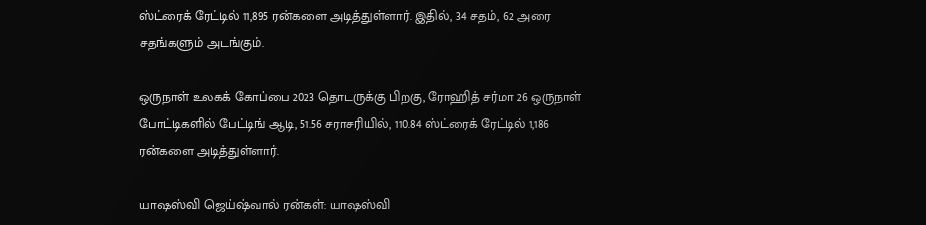ஸ்ட்ரைக் ரேட்டில் 11,895 ரன்களை அடித்துள்ளார். இதில், 34 சதம், 62 அரை சதங்களும் அடங்கும்.

ஒருநாள் உலகக் கோப்பை 2023 தொடருக்கு பிறகு, ரோஹித் சர்மா 26 ஒருநாள் போட்டிகளில் பேட்டிங் ஆடி, 51.56 சராசரியில், 110.84 ஸ்ட்ரைக் ரேட்டில் 1,186 ரன்களை அடித்துள்ளார்.

யாஷஸ்வி ஜெய்ஷ்வால் ரன்கள்: யாஷஸ்வி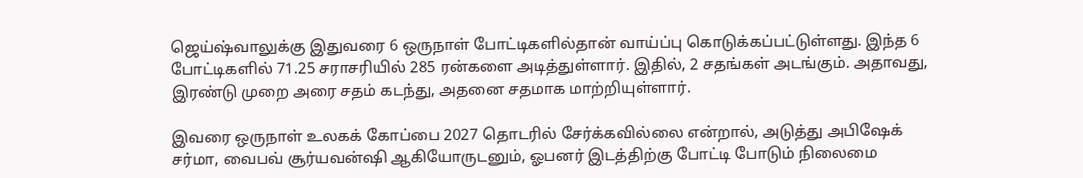ஜெய்ஷ்வாலுக்கு இதுவரை 6 ஒருநாள் போட்டிகளில்தான் வாய்ப்பு கொடுக்கப்பட்டுள்ளது. இந்த 6 போட்டிகளில் 71.25 சராசரியில் 285 ரன்களை அடித்துள்ளார். இதில், 2 சதங்கள் அடங்கும். அதாவது, இரண்டு முறை அரை சதம் கடந்து, அதனை சதமாக மாற்றியுள்ளார்.

இவரை ஒருநாள் உலகக் கோப்பை 2027 தொடரில் சேர்க்கவில்லை என்றால், அடுத்து அபிஷேக் சர்மா, வைபவ் சூர்யவன்ஷி ஆகியோருடனும், ஓபனர் இடத்திற்கு போட்டி போடும் நிலைமை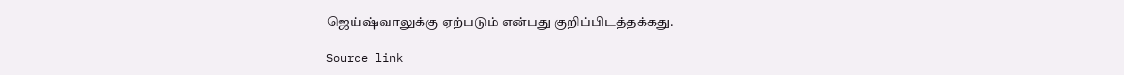ஜெய்ஷ்வாலுக்கு ஏற்படும் என்பது குறிப்பிடத்தக்கது.

Source link